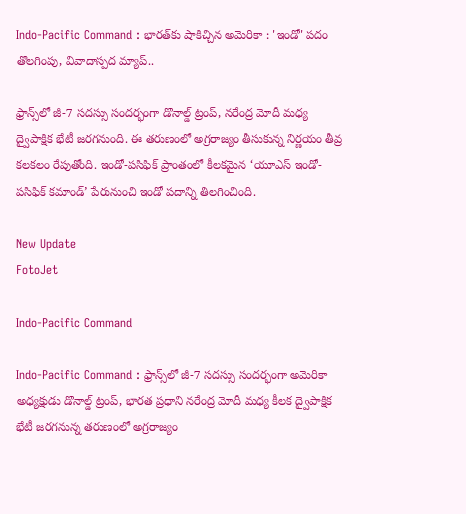Indo-Pacific Command : భారత్‌కు షాకిచ్చిన అమెరికా : 'ఇండో' పదం తొలగింపు, వివాదాస్పద మ్యాప్..

ఫ్రాన్స్‌లో జీ-7 సదస్సు సందర్భంగా డొనాల్డ్ ట్రంప్, నరేంద్ర మోదీ మధ్య ద్వైపాక్షిక భేటీ జరగనుంది. ఈ తరుణంలో అగ్రరాజ్యం తీసుకున్న నిర్ణయం తీవ్ర కలకలం రేపుతోంది. ఇండో-పసిఫిక్ ప్రాంతంలో కీలకమైన ‘యూఎస్ ఇండో-పసిఫిక్ కమాండ్’ పేరునుంచి ఇండో పదాన్ని తిలగించింది.

New Update
FotoJet

Indo-Pacific Command

Indo-Pacific Command : ఫ్రాన్స్‌లో జీ-7 సదస్సు సందర్భంగా అమెరికా అధ్యక్షుడు డొనాల్డ్ ట్రంప్, భారత ప్రధాని నరేంద్ర మోదీ మధ్య కీలక ద్వైపాక్షిక భేటీ జరగనున్న తరుణంలో అగ్రరాజ్యం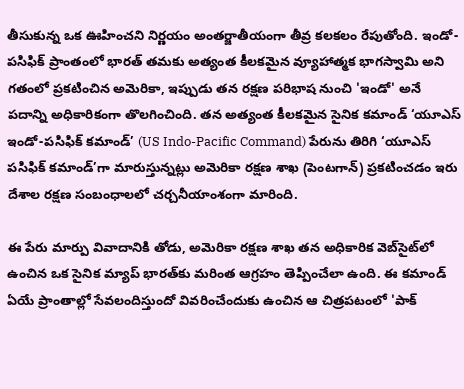తీసుకున్న ఒక ఊహించని నిర్ణయం అంతర్జాతీయంగా తీవ్ర కలకలం రేపుతోంది. ఇండో-పసిఫిక్ ప్రాంతంలో భారత్ తమకు అత్యంత కీలకమైన వ్యూహాత్మక భాగస్వామి అని గతంలో ప్రకటించిన అమెరికా, ఇప్పుడు తన రక్షణ పరిభాష నుంచి 'ఇండో' అనే పదాన్ని అధికారికంగా తొలగించింది. తన అత్యంత కీలకమైన సైనిక కమాండ్ ‘యూఎస్ ఇండో-పసిఫిక్ కమాండ్’ (US Indo-Pacific Command) పేరును తిరిగి ‘యూఎస్ పసిఫిక్ కమాండ్’గా మారుస్తున్నట్లు అమెరికా రక్షణ శాఖ (పెంటగాన్) ప్రకటించడం ఇరు దేశాల రక్షణ సంబంధాలలో చర్చనీయాంశంగా మారింది.

ఈ పేరు మార్పు వివాదానికి తోడు, అమెరికా రక్షణ శాఖ తన అధికారిక వెబ్‌సైట్‌లో ఉంచిన ఒక సైనిక మ్యాప్ భారత్‌కు మరింత ఆగ్రహం తెప్పించేలా ఉంది. ఈ కమాండ్ ఏయే ప్రాంతాల్లో సేవలందిస్తుందో వివరించేందుకు ఉంచిన ఆ చిత్రపటంలో 'పాక్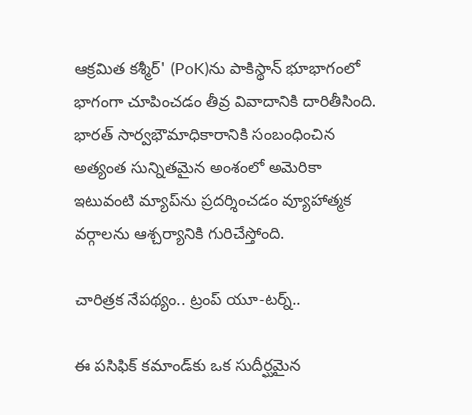ఆక్రమిత కశ్మీర్' (PoK)ను పాకిస్థాన్ భూభాగంలో భాగంగా చూపించడం తీవ్ర వివాదానికి దారితీసింది. భారత్ సార్వభౌమాధికారానికి సంబంధించిన అత్యంత సున్నితమైన అంశంలో అమెరికా ఇటువంటి మ్యాప్‌ను ప్రదర్శించడం వ్యూహాత్మక వర్గాలను ఆశ్చర్యానికి గురిచేస్తోంది.

చారిత్రక నేపథ్యం.. ట్రంప్ యూ-టర్న్..

ఈ పసిఫిక్ కమాండ్‌కు ఒక సుదీర్ఘమైన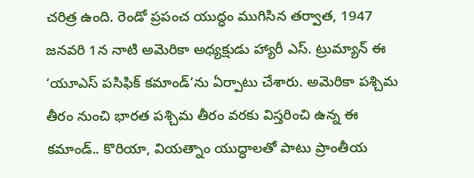చరిత్ర ఉంది. రెండో ప్రపంచ యుద్ధం ముగిసిన తర్వాత, 1947 జనవరి 1న నాటి అమెరికా అధ్యక్షుడు హ్యారీ ఎస్. ట్రుమ్యాన్ ఈ ‘యూఎస్ పసిఫిక్ కమాండ్’ను ఏర్పాటు చేశారు. అమెరికా పశ్చిమ తీరం నుంచి భారత పశ్చిమ తీరం వరకు విస్తరించి ఉన్న ఈ కమాండ్.. కొరియా, వియత్నాం యుద్ధాలతో పాటు ప్రాంతీయ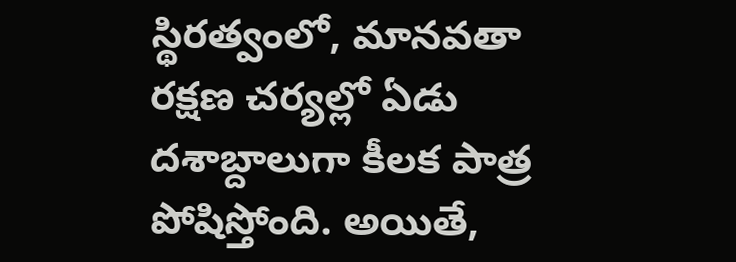స్థిరత్వంలో, మానవతా రక్షణ చర్యల్లో ఏడు దశాబ్దాలుగా కీలక పాత్ర పోషిస్తోంది. అయితే,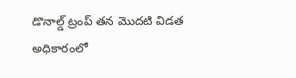డొనాల్డ్ ట్రంప్ తన మొదటి విడత అధికారంలో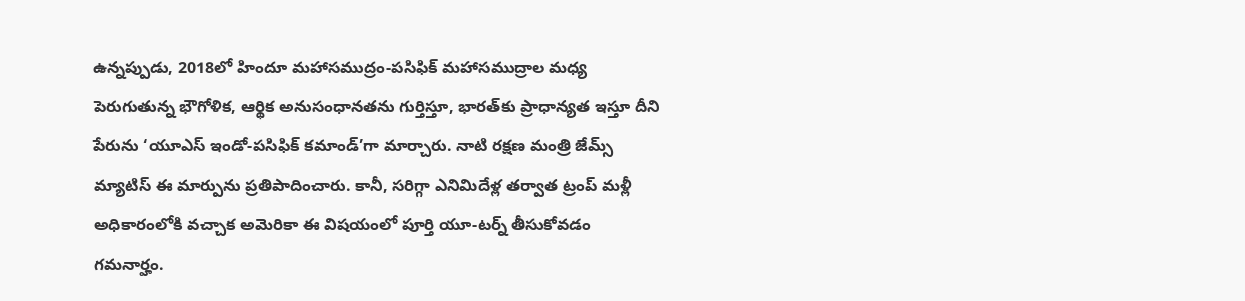ఉన్నప్పుడు, 2018లో హిందూ మహాసముద్రం-పసిఫిక్ మహాసముద్రాల మధ్య పెరుగుతున్న భౌగోళిక, ఆర్థిక అనుసంధానతను గుర్తిస్తూ, భారత్‌కు ప్రాధాన్యత ఇస్తూ దీని పేరును ‘యూఎస్ ఇండో-పసిఫిక్ కమాండ్’గా మార్చారు. నాటి రక్షణ మంత్రి జేమ్స్ మ్యాటిస్ ఈ మార్పును ప్రతిపాదించారు. కానీ, సరిగ్గా ఎనిమిదేళ్ల తర్వాత ట్రంప్ మళ్లీ అధికారంలోకి వచ్చాక అమెరికా ఈ విషయంలో పూర్తి యూ-టర్న్ తీసుకోవడం గమనార్హం.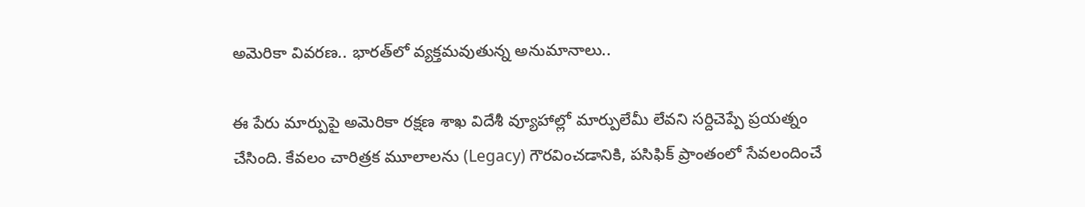అమెరికా వివరణ.. భారత్‌లో వ్యక్తమవుతున్న అనుమానాలు..

ఈ పేరు మార్పుపై అమెరికా రక్షణ శాఖ విదేశీ వ్యూహాల్లో మార్పులేమీ లేవని సర్దిచెప్పే ప్రయత్నం చేసింది. కేవలం చారిత్రక మూలాలను (Legacy) గౌరవించడానికి, పసిఫిక్ ప్రాంతంలో సేవలందించే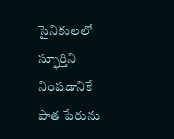సైనికులలో స్ఫూర్తిని నింపడానికే పాత పేరును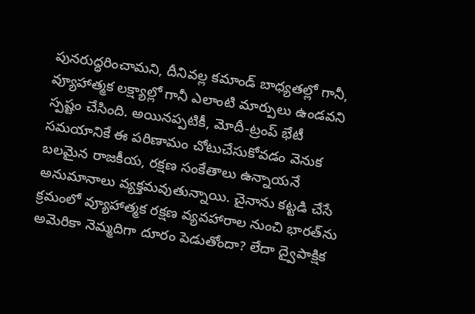పునరుద్ధరించామని, దీనివల్ల కమాండ్ బాధ్యతల్లో గానీ, వ్యూహాత్మక లక్ష్యాల్లో గానీ ఎలాంటి మార్పులు ఉండవని స్పష్టం చేసింది. అయినప్పటికీ, మోదీ-ట్రంప్ భేటీ సమయానికే ఈ పరిణామం చోటుచేసుకోవడం వెనుక బలమైన రాజకీయ, రక్షణ సంకేతాలు ఉన్నాయనే అనుమానాలు వ్యక్తమవుతున్నాయి. చైనాను కట్టడి చేసే క్రమంలో వ్యూహాత్మక రక్షణ వ్యవహారాల నుంచి భారత్‌ను అమెరికా నెమ్మదిగా దూరం పెడుతోందా? లేదా ద్వైపాక్షిక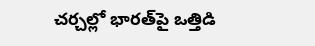చర్చల్లో భారత్‌పై ఒత్తిడి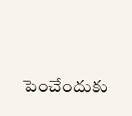పెంచేందుకు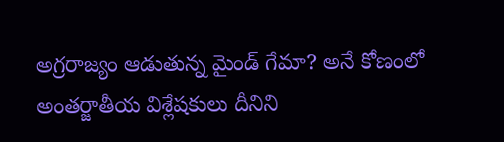అగ్రరాజ్యం ఆడుతున్న మైండ్ గేమా? అనే కోణంలో అంతర్జాతీయ విశ్లేషకులు దీనిని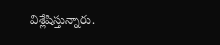విశ్లేషిస్తున్నారు.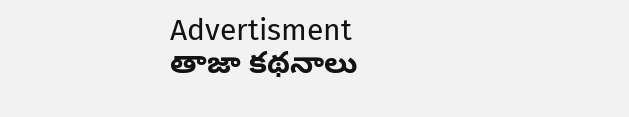Advertisment
తాజా కథనాలు